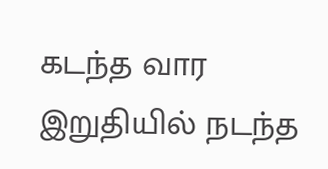கடந்த வார இறுதியில் நடந்த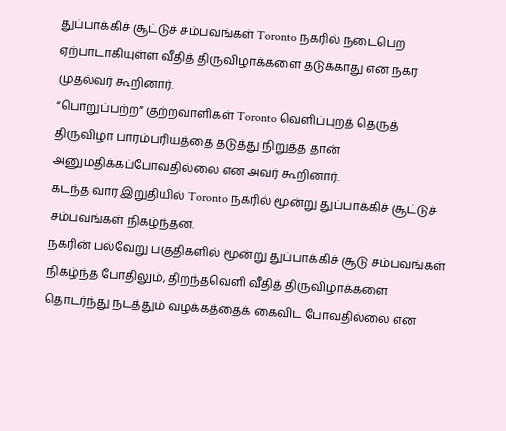துப்பாக்கிச் சூட்டுச் சம்பவங்கள் Toronto நகரில் நடைபெற ஏற்பாடாகியுள்ள வீதித் திருவிழாக்களை தடுக்காது என நகர முதல்வர் கூறினார்.
“பொறுப்பற்ற” குற்றவாளிகள் Toronto வெளிப்புறத் தெருத் திருவிழா பாரம்பரியத்தை தடுத்து நிறுத்த தான் அனுமதிக்கப்போவதில்லை என அவர் கூறினார்.
கடந்த வார இறுதியில் Toronto நகரில் மூன்று துப்பாக்கிச் சூட்டுச் சம்பவங்கள் நிகழ்ந்தன.
நகரின் பல்வேறு பகுதிகளில் மூன்று துப்பாக்கிச் சூடு சம்பவங்கள் நிகழ்ந்த போதிலும், திறந்தவெளி வீதித் திருவிழாக்களை தொடர்ந்து நடத்தும் வழக்கத்தைக் கைவிட போவதில்லை என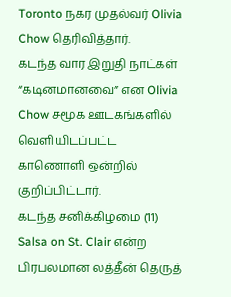Toronto நகர முதல்வர் Olivia Chow தெரிவித்தார்.
கடந்த வார இறுதி நாட்கள் “கடினமானவை” என Olivia Chow சமூக ஊடகங்களில் வெளியிடப்பட்ட காணொளி ஒன்றில் குறிப்பிட்டார்.
கடந்த சனிக்கிழமை (11) Salsa on St. Clair என்ற பிரபலமான லத்தீன் தெருத்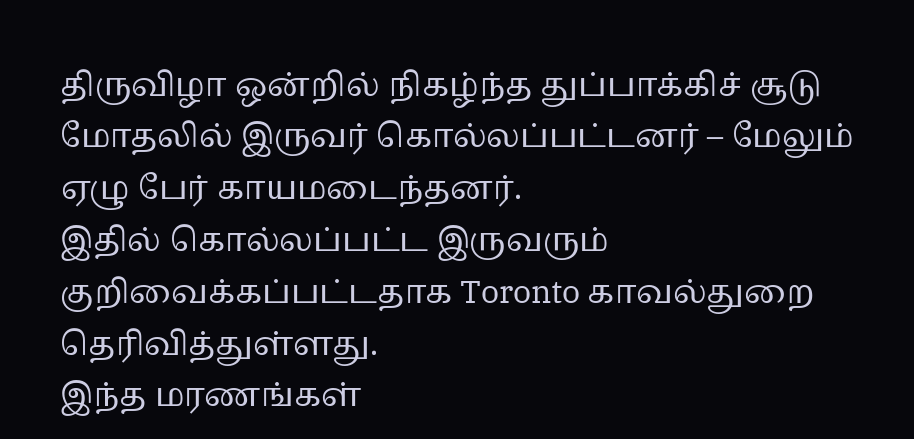திருவிழா ஒன்றில் நிகழ்ந்த துப்பாக்கிச் சூடு மோதலில் இருவர் கொல்லப்பட்டனர் – மேலும் ஏழு பேர் காயமடைந்தனர்.
இதில் கொல்லப்பட்ட இருவரும் குறிவைக்கப்பட்டதாக Toronto காவல்துறை தெரிவித்துள்ளது.
இந்த மரணங்கள்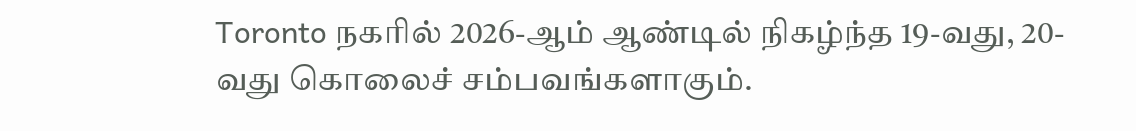Toronto நகரில் 2026-ஆம் ஆண்டில் நிகழ்ந்த 19-வது, 20-வது கொலைச் சம்பவங்களாகும்.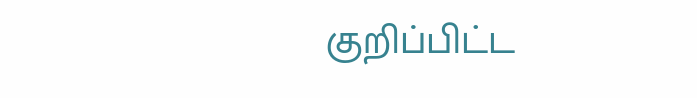குறிப்பிட்ட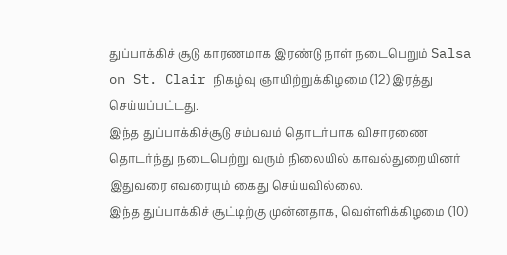துப்பாக்கிச் சூடு காரணமாக இரண்டு நாள் நடைபெறும் Salsa on St. Clair நிகழ்வு ஞாயிற்றுக்கிழமை (12) இரத்து செய்யப்பட்டது.
இந்த துப்பாக்கிச்சூடு சம்பவம் தொடர்பாக விசாரணை தொடர்ந்து நடைபெற்று வரும் நிலையில் காவல்துறையினர் இதுவரை எவரையும் கைது செய்யவில்லை.
இந்த துப்பாக்கிச் சூட்டிற்கு முன்னதாக, வெள்ளிக்கிழமை (10)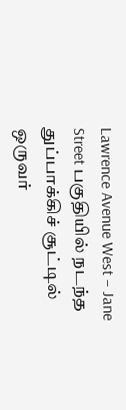Lawrence Avenue West – Jane Street பகுதியில் நடந்த துப்பாக்கிச் சூட்டில் ஒருவர்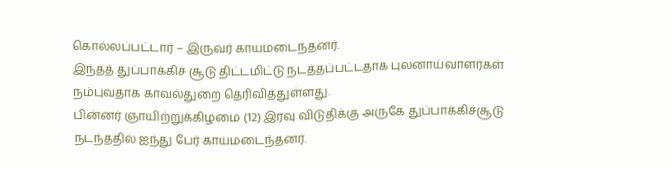கொல்லப்பட்டார் – இருவர் காயமடைந்தனர்.
இந்தத் துப்பாக்கிச் சூடு திட்டமிட்டு நடத்தப்பட்டதாக புலனாய்வாளர்கள் நம்புவதாக காவல்துறை தெரிவித்துள்ளது.
பின்னர் ஞாயிற்றுக்கிழமை (12) இரவு விடுதிக்கு அருகே துப்பாக்கிச்சூடு நடந்ததில் ஐந்து பேர் காயமடைந்தனர்.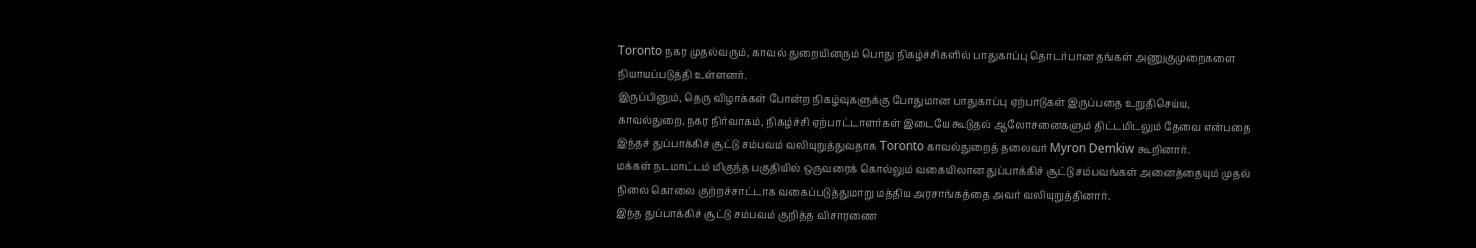Toronto நகர முதல்வரும், காவல் துறையினரும் பொது நிகழ்ச்சிகளில் பாதுகாப்பு தொடர்பான தங்கள் அணுகுமுறைகளை நியாயப்படுத்தி உள்ளனர்.
இருப்பினும், தெரு விழாக்கள் போன்ற நிகழ்வுகளுக்கு போதுமான பாதுகாப்பு ஏற்பாடுகள் இருப்பதை உறுதிசெய்ய, காவல்துறை, நகர நிர்வாகம், நிகழ்ச்சி ஏற்பாட்டாளர்கள் இடையே கூடுதல் ஆலோசனைகளும் திட்டமிடலும் தேவை என்பதை இந்தச் துப்பாக்கிச் சூட்டு சம்பவம் வலியுறுத்துவதாக Toronto காவல்துறைத் தலைவர் Myron Demkiw கூறினார்.
மக்கள் நடமாட்டம் மிகுந்த பகுதியில் ஒருவரைக் கொல்லும் வகையிலான துப்பாக்கிச் சூட்டு சம்பவங்கள் அனைத்தையும் முதல் நிலை கொலை குற்றச்சாட்டாக வகைப்படுத்துமாறு மத்திய அரசாங்கத்தை அவர் வலியுறுத்தினார்.
இந்த துப்பாக்கிச் சூட்டு சம்பவம் குறித்த விசாரணை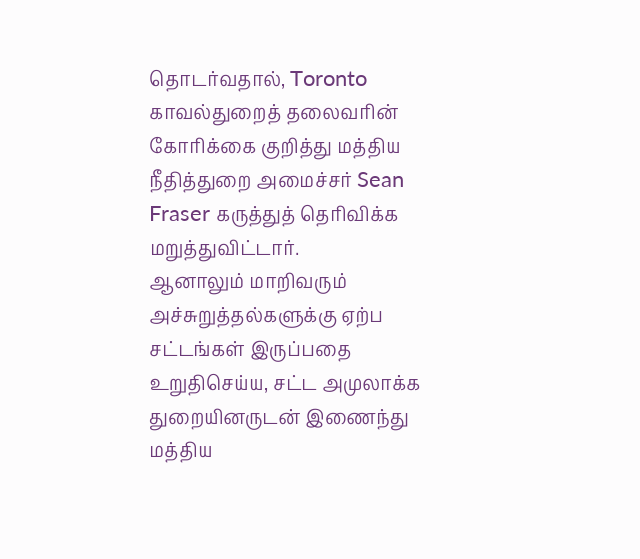தொடர்வதால், Toronto காவல்துறைத் தலைவரின் கோரிக்கை குறித்து மத்திய நீதித்துறை அமைச்சர் Sean Fraser கருத்துத் தெரிவிக்க மறுத்துவிட்டார்.
ஆனாலும் மாறிவரும் அச்சுறுத்தல்களுக்கு ஏற்ப சட்டங்கள் இருப்பதை உறுதிசெய்ய, சட்ட அமுலாக்க துறையினருடன் இணைந்து மத்திய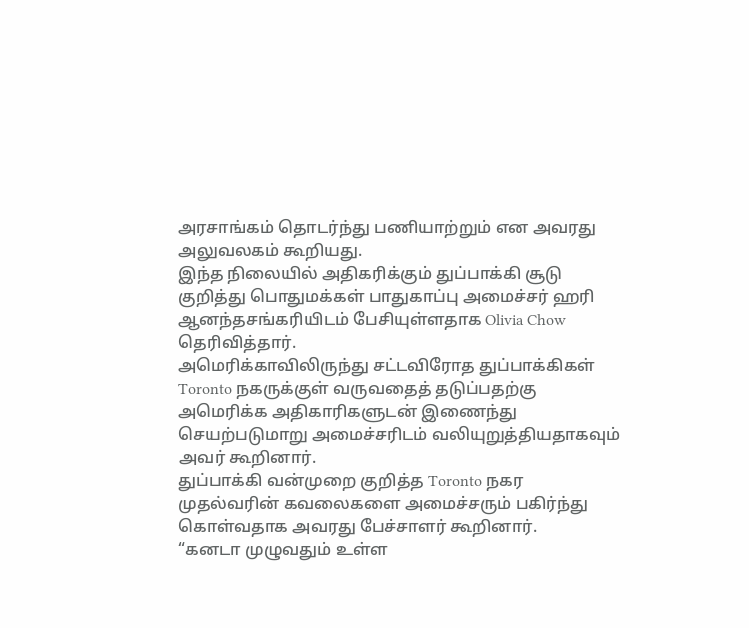அரசாங்கம் தொடர்ந்து பணியாற்றும் என அவரது அலுவலகம் கூறியது.
இந்த நிலையில் அதிகரிக்கும் துப்பாக்கி சூடு குறித்து பொதுமக்கள் பாதுகாப்பு அமைச்சர் ஹரி ஆனந்தசங்கரியிடம் பேசியுள்ளதாக Olivia Chow தெரிவித்தார்.
அமெரிக்காவிலிருந்து சட்டவிரோத துப்பாக்கிகள் Toronto நகருக்குள் வருவதைத் தடுப்பதற்கு அமெரிக்க அதிகாரிகளுடன் இணைந்து செயற்படுமாறு அமைச்சரிடம் வலியுறுத்தியதாகவும் அவர் கூறினார்.
துப்பாக்கி வன்முறை குறித்த Toronto நகர முதல்வரின் கவலைகளை அமைச்சரும் பகிர்ந்து கொள்வதாக அவரது பேச்சாளர் கூறினார்.
“கனடா முழுவதும் உள்ள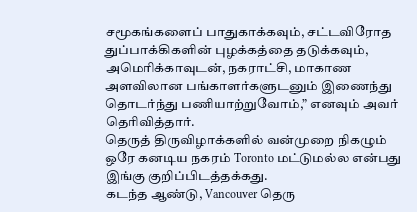சமூகங்களைப் பாதுகாக்கவும், சட்டவிரோத துப்பாக்கிகளின் புழக்கத்தை தடுக்கவும், அமெரிக்காவுடன், நகராட்சி, மாகாண அளவிலான பங்காளர்களுடனும் இணைந்து தொடர்ந்து பணியாற்றுவோம்,” எனவும் அவர் தெரிவித்தார்.
தெருத் திருவிழாக்களில் வன்முறை நிகழும் ஒரே கனடிய நகரம் Toronto மட்டுமல்ல என்பது இங்கு குறிப்பிடத்தக்கது.
கடந்த ஆண்டு, Vancouver தெரு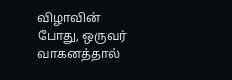விழாவின் போது, ஒருவர் வாகனத்தால்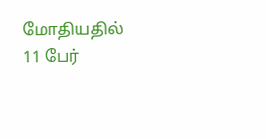மோதியதில் 11 பேர்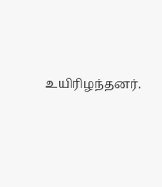உயிரிழந்தனர்.